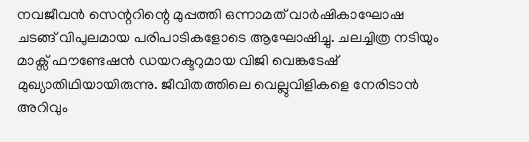നവജീവൻ സെന്ററിന്റെ മുപ്പത്തി ഒന്നാമത് വാർഷികാഘോഷ ചടങ്ങ് വിപുലമായ പരിപാടികളോടെ ആഘോഷിച്ചു. ചലച്ചിത്ര നടിയും മാക്സ് ഫൗണ്ടേഷൻ ഡയറക്ടറുമായ വിജി വെങ്കടേഷ് മുഖ്യാതിഥിയായിരുന്നു. ജീവിതത്തിലെ വെല്ലുവിളികളെ നേരിടാൻ അറിവും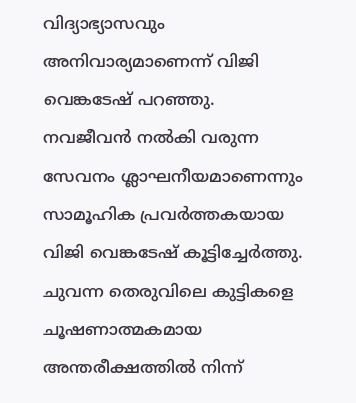വിദ്യാഭ്യാസവും അനിവാര്യമാണെന്ന് വിജി വെങ്കടേഷ് പറഞ്ഞു.
നവജീവൻ നൽകി വരുന്ന സേവനം ശ്ലാഘനീയമാണെന്നും സാമൂഹിക പ്രവർത്തകയായ വിജി വെങ്കടേഷ് കൂട്ടിച്ചേർത്തു. ചുവന്ന തെരുവിലെ കുട്ടികളെ ചൂഷണാത്മകമായ അന്തരീക്ഷത്തിൽ നിന്ന്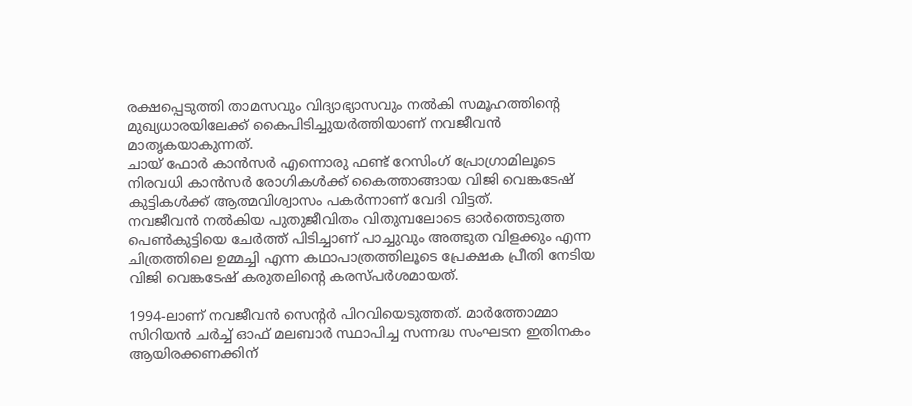രക്ഷപ്പെടുത്തി താമസവും വിദ്യാഭ്യാസവും നൽകി സമൂഹത്തിന്റെ മുഖ്യധാരയിലേക്ക് കൈപിടിച്ചുയർത്തിയാണ് നവജീവൻ മാതൃകയാകുന്നത്.
ചായ് ഫോർ കാൻസർ എന്നൊരു ഫണ്ട് റേസിംഗ് പ്രോഗ്രാമിലൂടെ നിരവധി കാൻസർ രോഗികൾക്ക് കൈത്താങ്ങായ വിജി വെങ്കടേഷ് കുട്ടികൾക്ക് ആത്മവിശ്വാസം പകർന്നാണ് വേദി വിട്ടത്.
നവജീവൻ നൽകിയ പുതുജീവിതം വിതുമ്പലോടെ ഓർത്തെടുത്ത പെൺകുട്ടിയെ ചേർത്ത് പിടിച്ചാണ് പാച്ചുവും അത്ഭുത വിളക്കും എന്ന ചിത്രത്തിലെ ഉമ്മച്ചി എന്ന കഥാപാത്രത്തിലൂടെ പ്രേക്ഷക പ്രീതി നേടിയ വിജി വെങ്കടേഷ് കരുതലിന്റെ കരസ്പർശമായത്.

1994-ലാണ് നവജീവൻ സെന്റർ പിറവിയെടുത്തത്. മാർത്തോമ്മാ സിറിയൻ ചർച്ച് ഓഫ് മലബാർ സ്ഥാപിച്ച സന്നദ്ധ സംഘടന ഇതിനകം ആയിരക്കണക്കിന്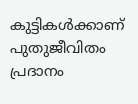കുട്ടികൾക്കാണ് പുതുജീവിതം പ്രദാനം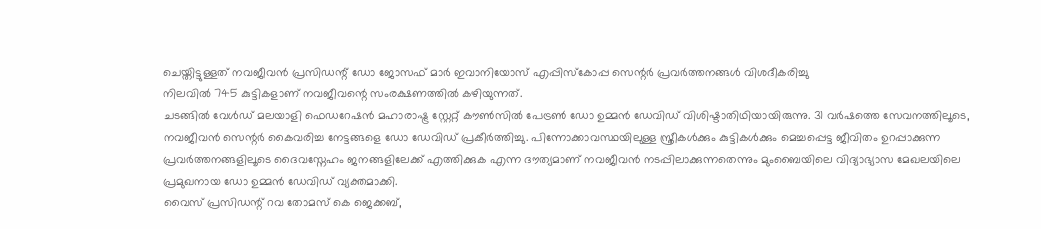ചെയ്തിട്ടുള്ളത് നവജീവൻ പ്രസിഡന്റ് ഡോ ജോസഫ് മാർ ഇവാനിയോസ് എപ്പിസ്കോപ്പ സെന്റർ പ്രവർത്തനങ്ങൾ വിശദീകരിച്ചു
നിലവിൽ 745 കുട്ടികളാണ് നവജീവന്റെ സംരക്ഷണത്തിൽ കഴിയുന്നത്.
ചടങ്ങിൽ വേൾഡ് മലയാളി ഫെഡറേഷൻ മഹാരാഷ്ട്ര സ്റ്റേറ്റ് കൗൺസിൽ പേട്രൺ ഡോ ഉമ്മൻ ഡേവിഡ് വിശിഷ്ടാതിഥിയായിരുന്നു. 31 വർഷത്തെ സേവനത്തിലൂടെ, നവജീവൻ സെന്റർ കൈവരിച്ച നേട്ടങ്ങളെ ഡോ ഡേവിഡ് പ്രകീർത്തിച്ചു. പിന്നോക്കാവസ്ഥയിലുള്ള സ്ത്രീകൾക്കും കുട്ടികൾക്കും മെച്ചപ്പെട്ട ജീവിതം ഉറപ്പാക്കുന്ന പ്രവർത്തനങ്ങളിലൂടെ ദൈവസ്നേഹം ജനങ്ങളിലേക്ക് എത്തിക്കുക എന്ന ദൗത്യമാണ് നവജീവൻ നടപ്പിലാക്കുന്നതെന്നും മുംബൈയിലെ വിദ്യാഭ്യാസ മേഖലയിലെ പ്രമുഖനായ ഡോ ഉമ്മൻ ഡേവിഡ് വ്യക്തമാക്കി.
വൈസ് പ്രസിഡന്റ് റവ തോമസ് കെ ജെക്കബ്,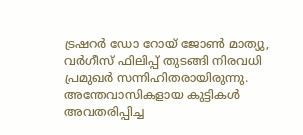ട്രഷറർ ഡോ റോയ് ജോൺ മാത്യു, വർഗീസ് ഫിലിപ്പ് തുടങ്ങി നിരവധി പ്രമുഖർ സന്നിഹിതരായിരുന്നു.
അന്തേവാസികളായ കുട്ടികൾ അവതരിപ്പിച്ച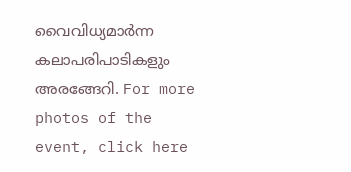വൈവിധ്യമാർന്ന കലാപരിപാടികളും അരങ്ങേറി. For more photos of the event, click here